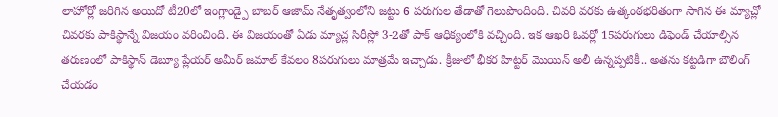లాహోర్లో జరిగిన అయిదో టీ20లో ఇంగ్లాండ్పై బాబర్ ఆజామ్ నేతృత్వంలోని జట్టు 6 పరుగుల తేడాతో గెలుపొందింది. చివరి వరకు ఉత్కంఠభరితంగా సాగిన ఈ మ్యాచ్లో చివరకు పాకిస్థాన్నే విజయం వరించింది. ఈ విజయంతో ఏడు మ్యాచ్ల సిరీస్లో 3-2తో పాక్ ఆధిక్యంలోకి వచ్చింది. ఇక ఆఖరి ఓవర్లో 15పరుగులు డిఫెండ్ చేయాల్సిన తరుణంలో పాకిస్థాన్ డెబ్యూ ప్లేయర్ అమీర్ జమాల్ కేవలం 8పరుగులు మాత్రమే ఇచ్చాడు. క్రీజులో భీకర హిట్టర్ మొయిన్ అలీ ఉన్నప్పటికీ.. అతను కట్టడిగా బౌలింగ్ చేయడం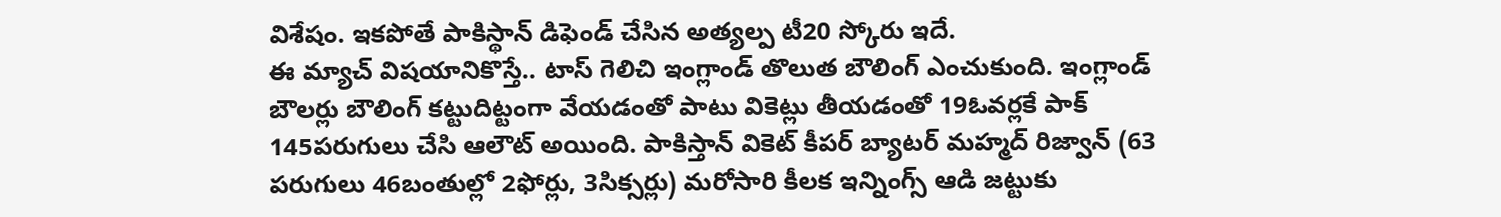విశేషం. ఇకపోతే పాకిస్థాన్ డిఫెండ్ చేసిన అత్యల్ప టీ20 స్కోరు ఇదే.
ఈ మ్యాచ్ విషయానికొస్తే.. టాస్ గెలిచి ఇంగ్లాండ్ తొలుత బౌలింగ్ ఎంచుకుంది. ఇంగ్లాండ్ బౌలర్లు బౌలింగ్ కట్టుదిట్టంగా వేయడంతో పాటు వికెట్లు తీయడంతో 19ఓవర్లకే పాక్ 145పరుగులు చేసి ఆలౌట్ అయింది. పాకిస్తాన్ వికెట్ కీపర్ బ్యాటర్ మహ్మద్ రిజ్వాన్ (63 పరుగులు 46బంతుల్లో 2ఫోర్లు, 3సిక్సర్లు) మరోసారి కీలక ఇన్నింగ్స్ ఆడి జట్టుకు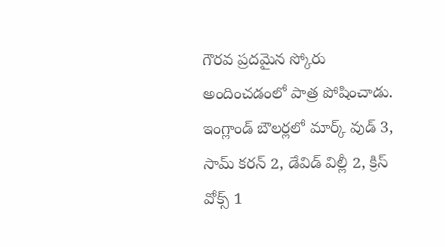గౌరవ ప్రదమైన స్కోరు అందించడంలో పాత్ర పోషించాడు. ఇంగ్లాండ్ బౌలర్లలో మార్క్ వుడ్ 3, సామ్ కరన్ 2, డేవిడ్ విల్లీ 2, క్రిస్ వోక్స్ 1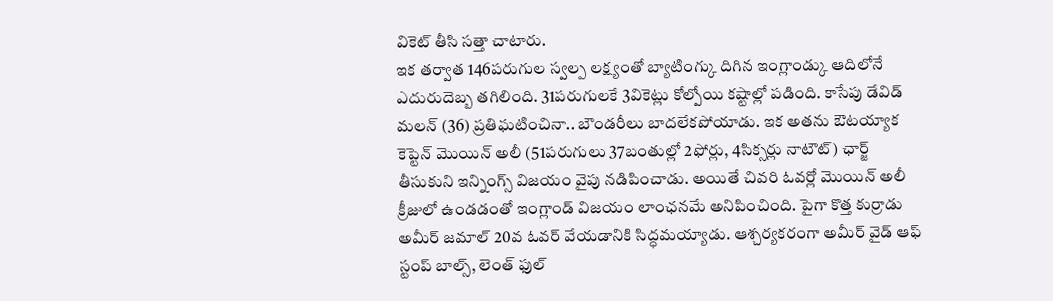వికెట్ తీసి సత్తా చాటారు.
ఇక తర్వాత 146పరుగుల స్వల్ప లక్ష్యంతో బ్యాటింగ్కు దిగిన ఇంగ్లాండ్కు ఆదిలోనే ఎదురుదెబ్బ తగిలింది. 31పరుగులకే 3వికెట్లు కోల్పోయి కష్టాల్లో పడింది. కాసేపు డేవిడ్ మలన్ (36) ప్రతిఘటించినా.. బౌండరీలు బాదలేకపోయాడు. ఇక అతను ఔటయ్యాక కెప్టెన్ మొయిన్ అలీ (51పరుగులు 37బంతుల్లో 2ఫోర్లు, 4సిక్సర్లు నాటౌట్) ఛార్జ్ తీసుకుని ఇన్నింగ్స్ విజయం వైపు నడిపించాడు. అయితే చివరి ఓవర్లో మొయిన్ అలీ క్రీజులో ఉండడంతో ఇంగ్లాండ్ విజయం లాంఛనమే అనిపించింది. పైగా కొత్త కుర్రాడు అమీర్ జమాల్ 20వ ఓవర్ వేయడానికి సిద్ధమయ్యాడు. ఆశ్చర్యకరంగా అమీర్ వైడ్ ఆఫ్ స్టంప్ బాల్స్, లెంత్ ఫుల్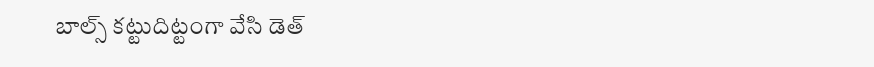బాల్స్ కట్టుదిట్టంగా వేసి డెత్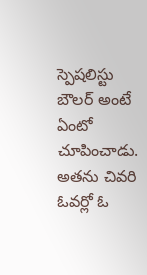స్పెషలిస్టు బౌలర్ అంటే ఏంటో చూపించాడు. అతను చివరి ఓవర్లో ఓ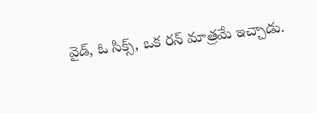వైడ్, ఓ సిక్స్, ఒక రన్ మాత్రమే ఇచ్చాడు.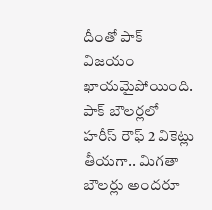దీంతో పాక్ విజయం ఖాయమైపోయింది. పాక్ బౌలర్లలో హరీస్ రౌఫ్ 2 వికెట్లు తీయగా.. మిగతా బౌలర్లు అందరూ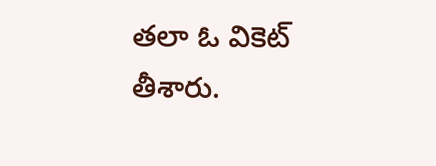తలా ఓ వికెట్ తీశారు.